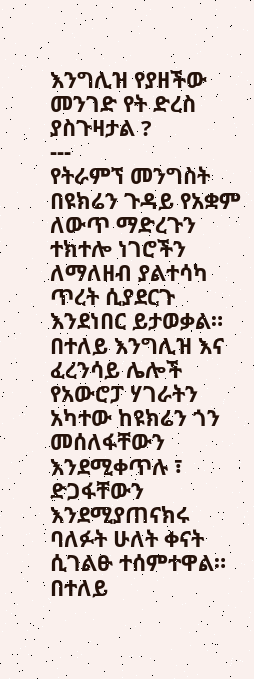እንግሊዝ የያዘችው መንገድ የት ድረስ ያስጉዛታል ?
---
የትራምኘ መንግስት በዩክሬን ጉዳይ የአቋም ለውጥ ማድረጉን ተክተሎ ነገሮችን ለማለዘብ ያልተሳካ ጥረት ሲያደርጉ እንደነበር ይታወቃል።
በተለይ እንግሊዝ እና ፈረንሳይ ሌሎች የአውሮፓ ሃገራትን አካተው ከዩክሬን ጎን መሰለፋቸውን እንደሚቀጥሉ ፣ ድጋፋቸውን እንደሚያጠናክሩ ባለፉት ሁለት ቀናት ሲገልፁ ተሰምተዋል።
በተለይ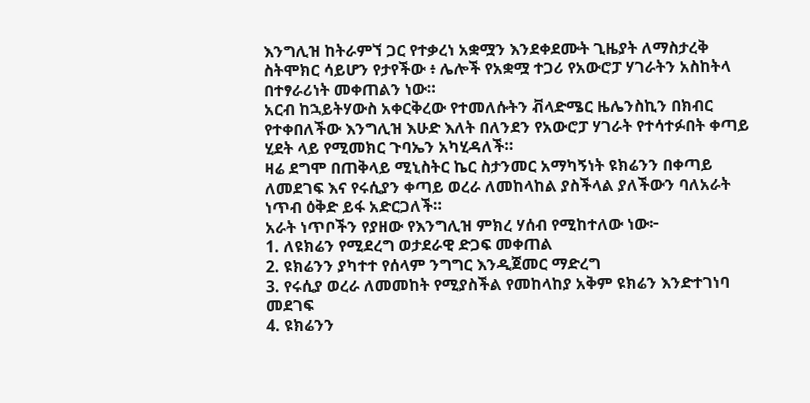እንግሊዝ ከትራምኘ ጋር የተቃረነ አቋሟን እንደቀደሙት ጊዜያት ለማስታረቅ ስትሞክር ሳይሆን የታየችው ፥ ሌሎች የአቋሟ ተጋሪ የአውሮፓ ሃገራትን አስከትላ በተፃራሪነት መቀጠልን ነው።
አርብ ከኋይትሃውስ አቀርቅረው የተመለሱትን ቭላድሜር ዜሌንስኪን በክብር የተቀበለችው እንግሊዝ እሁድ እለት በለንደን የአውሮፓ ሃገራት የተሳተፉበት ቀጣይ ሂደት ላይ የሚመክር ጉባኤን አካሂዳለች።
ዛሬ ደግሞ በጠቅላይ ሚኒስትር ኬር ስታንመር አማካኝነት ዩክሬንን በቀጣይ ለመደገፍ እና የሩሲያን ቀጣይ ወረራ ለመከላከል ያስችላል ያለችውን ባለአራት ነጥብ ዕቅድ ይፋ አድርጋለች።
አራት ነጥቦችን የያዘው የእንግሊዝ ምክረ ሃሰብ የሚከተለው ነው፦
1. ለዩክሬን የሚደረግ ወታደራዊ ድጋፍ መቀጠል
2. ዩክሬንን ያካተተ የሰላም ንግግር እንዲጀመር ማድረግ
3. የሩሲያ ወረራ ለመመከት የሚያስችል የመከላከያ አቅም ዩክሬን እንድተገነባ መደገፍ
4. ዩክሬንን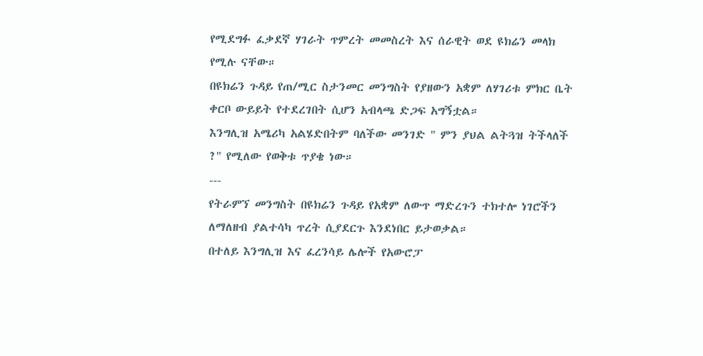የሚደግፉ ፈቃደኛ ሃገራት ጥምረት መመስረት እና ሰራዊት ወደ ዩክሬን መላክ የሚሉ ናቸው።
በዩክሬን ጉዳይ የጠ/ሚር ስታንመር መንግስት የያዘውን አቋም ለሃገሪቱ ምክር ቤት ቀርቦ ውይይት የተደረገበት ሲሆን አብላጫ ድጋፍ አግኝቷል።
እንግሊዝ አሜሪካ አልሄድበትም ባለችው መንገድ " ምን ያህል ልትጓዝ ትችላለች ?" የሚለው የወቅቱ ጥያቄ ነው።
---
የትራምኘ መንግስት በዩክሬን ጉዳይ የአቋም ለውጥ ማድረጉን ተክተሎ ነገሮችን ለማለዘብ ያልተሳካ ጥረት ሲያደርጉ እንደነበር ይታወቃል።
በተለይ እንግሊዝ እና ፈረንሳይ ሌሎች የአውሮፓ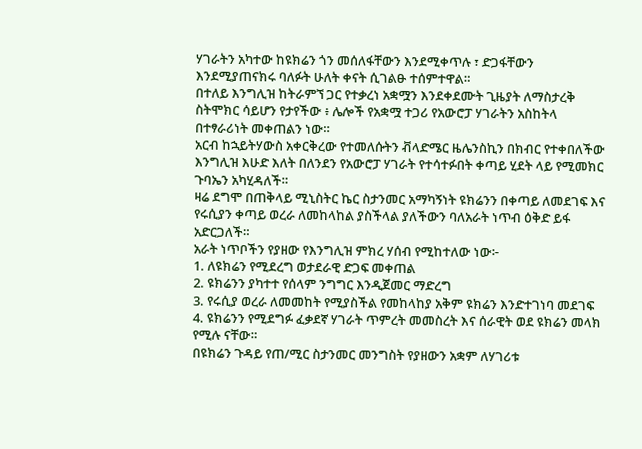ሃገራትን አካተው ከዩክሬን ጎን መሰለፋቸውን እንደሚቀጥሉ ፣ ድጋፋቸውን እንደሚያጠናክሩ ባለፉት ሁለት ቀናት ሲገልፁ ተሰምተዋል።
በተለይ እንግሊዝ ከትራምኘ ጋር የተቃረነ አቋሟን እንደቀደሙት ጊዜያት ለማስታረቅ ስትሞክር ሳይሆን የታየችው ፥ ሌሎች የአቋሟ ተጋሪ የአውሮፓ ሃገራትን አስከትላ በተፃራሪነት መቀጠልን ነው።
አርብ ከኋይትሃውስ አቀርቅረው የተመለሱትን ቭላድሜር ዜሌንስኪን በክብር የተቀበለችው እንግሊዝ እሁድ እለት በለንደን የአውሮፓ ሃገራት የተሳተፉበት ቀጣይ ሂደት ላይ የሚመክር ጉባኤን አካሂዳለች።
ዛሬ ደግሞ በጠቅላይ ሚኒስትር ኬር ስታንመር አማካኝነት ዩክሬንን በቀጣይ ለመደገፍ እና የሩሲያን ቀጣይ ወረራ ለመከላከል ያስችላል ያለችውን ባለአራት ነጥብ ዕቅድ ይፋ አድርጋለች።
አራት ነጥቦችን የያዘው የእንግሊዝ ምክረ ሃሰብ የሚከተለው ነው፦
1. ለዩክሬን የሚደረግ ወታደራዊ ድጋፍ መቀጠል
2. ዩክሬንን ያካተተ የሰላም ንግግር እንዲጀመር ማድረግ
3. የሩሲያ ወረራ ለመመከት የሚያስችል የመከላከያ አቅም ዩክሬን እንድተገነባ መደገፍ
4. ዩክሬንን የሚደግፉ ፈቃደኛ ሃገራት ጥምረት መመስረት እና ሰራዊት ወደ ዩክሬን መላክ የሚሉ ናቸው።
በዩክሬን ጉዳይ የጠ/ሚር ስታንመር መንግስት የያዘውን አቋም ለሃገሪቱ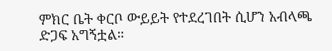ምክር ቤት ቀርቦ ውይይት የተደረገበት ሲሆን አብላጫ ድጋፍ አግኝቷል።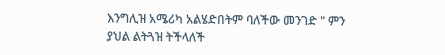እንግሊዝ አሜሪካ አልሄድበትም ባለችው መንገድ " ምን ያህል ልትጓዝ ትችላለች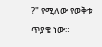?" የሚለው የወቅቱ ጥያቄ ነው።